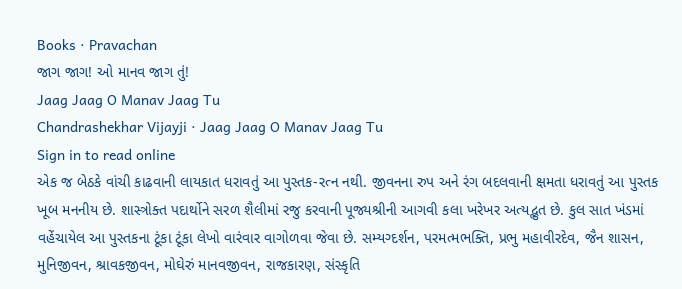Books · Pravachan
જાગ જાગ! ઓ માનવ જાગ તું!
Jaag Jaag O Manav Jaag Tu
Chandrashekhar Vijayji · Jaag Jaag O Manav Jaag Tu
Sign in to read online
એક જ બેઠકે વાંચી કાઢવાની લાયકાત ધરાવતું આ પુસ્તક-રત્ન નથી. જીવનના રુપ અને રંગ બદલવાની ક્ષમતા ધરાવતું આ પુસ્તક ખૂબ મનનીય છે. શાસ્ત્રોક્ત પદાર્થોને સરળ શૈલીમાં રજુ કરવાની પૂજ્યશ્રીની આગવી કલા ખરેખર અત્યદ્ભુત છે. કુલ સાત ખંડમાં વહેંચાયેલ આ પુસ્તકના ટૂંકા ટૂંકા લેખો વારંવાર વાગોળવા જેવા છે. સમ્યગ્દર્શન, પરમત્મભક્તિ, પ્રભુ મહાવીરદેવ, જૈન શાસન, મુનિજીવન, શ્રાવકજીવન, મોઘેરું માનવજીવન, રાજકારણ, સંસ્કૃતિ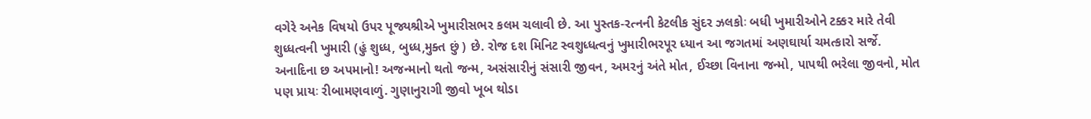વગેરે અનેક વિષયો ઉપર પૂજ્યશ્રીએ ખુમારીસભર કલમ ચલાવી છે. આ પુસ્તક-રત્નની કેટલીક સુંદર ઝલકોઃ બધી ખુમારીઓને ટક્કર મારે તેવી શુધ્ધત્વની ખુમારી (હું શુધ્ધ, બુધ્ધ,મુક્ત છું ) છે. રોજ દશ મિનિટ સ્વશુધ્ધત્વનું ખુમારીભરપૂર ધ્યાન આ જગતમાં અણઘાર્યા ચમત્કારો સર્જે. અનાદિના છ અપમાનો! અજન્માનો થતો જન્મ, અસંસારીનું સંસારી જીવન, અમરનું અંતે મોત, ઈચ્છા વિનાના જન્મો, પાપથી ભરેલા જીવનો, મોત પણ પ્રાયઃ રીબામણવાળું. ગુણાનુરાગી જીવો ખૂબ થોડા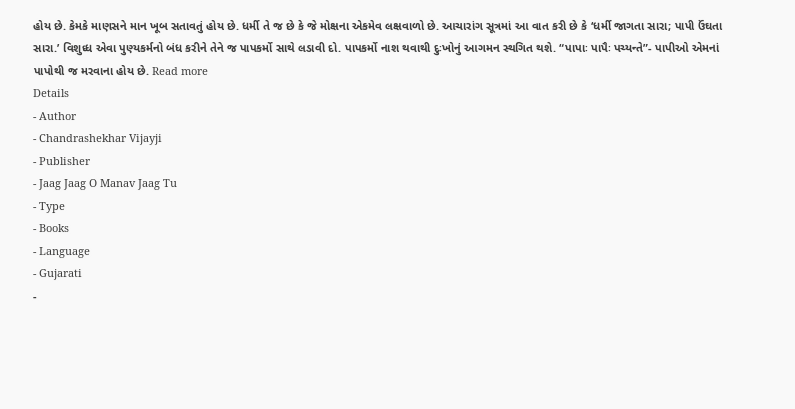હોય છે. કેમકે માણસને માન ખૂબ સતાવતું હોય છે. ધર્મી તે જ છે કે જે મોક્ષના એકમેવ લક્ષવાળો છે. આચારાંગ સૂત્રમાં આ વાત કરી છે કે ‘ધર્મી જાગતા સારા; પાપી ઉંઘતા સારા.’ વિશુધ્ધ એવા પુણ્યકર્મનો બંધ કરીને તેને જ પાપકર્મો સાથે લડાવી દો. પાપકર્મો નાશ થવાથી દુઃખોનું આગમન સ્થગિત થશે. “પાપાઃ પાપૈઃ પચ્યન્તે”- પાપીઓ એમનાં પાપોથી જ મરવાના હોય છે. Read more
Details
- Author
- Chandrashekhar Vijayji
- Publisher
- Jaag Jaag O Manav Jaag Tu
- Type
- Books
- Language
- Gujarati
-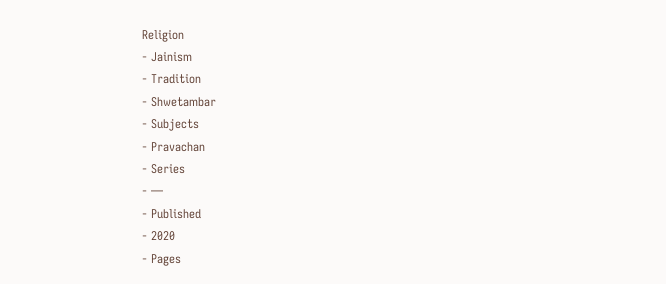Religion
- Jainism
- Tradition
- Shwetambar
- Subjects
- Pravachan
- Series
- —
- Published
- 2020
- Pages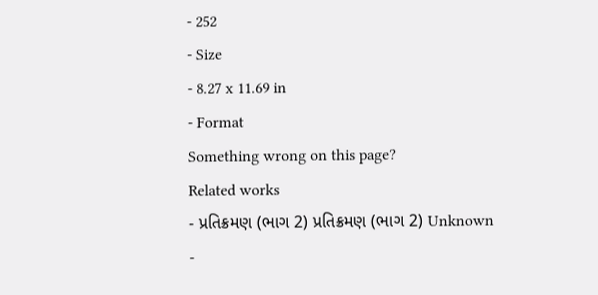- 252
- Size
- 8.27 x 11.69 in
- Format
Something wrong on this page?
Related works
- પ્રતિક્રમણ (ભાગ 2) પ્રતિક્રમણ (ભાગ 2) Unknown
-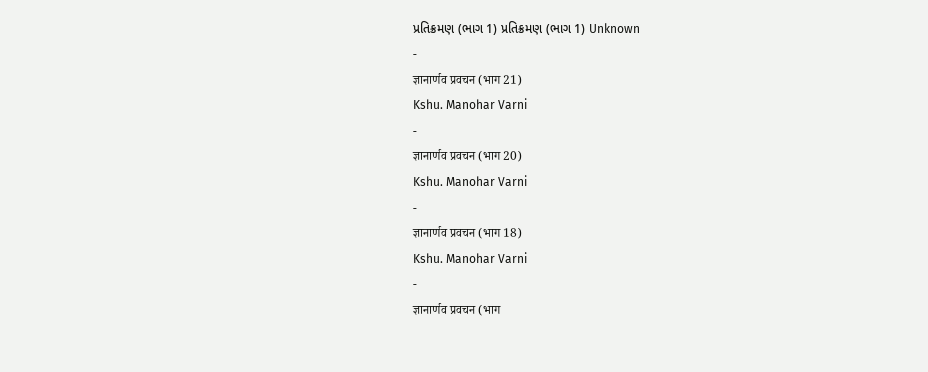પ્રતિક્રમણ (ભાગ 1) પ્રતિક્રમણ (ભાગ 1) Unknown
-
ज्ञानार्णव प्रवचन (भाग 21)
Kshu. Manohar Varni
-
ज्ञानार्णव प्रवचन (भाग 20)
Kshu. Manohar Varni
-
ज्ञानार्णव प्रवचन (भाग 18)
Kshu. Manohar Varni
-
ज्ञानार्णव प्रवचन (भाग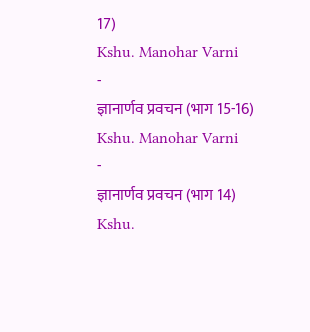17)
Kshu. Manohar Varni
-
ज्ञानार्णव प्रवचन (भाग 15-16)
Kshu. Manohar Varni
-
ज्ञानार्णव प्रवचन (भाग 14)
Kshu.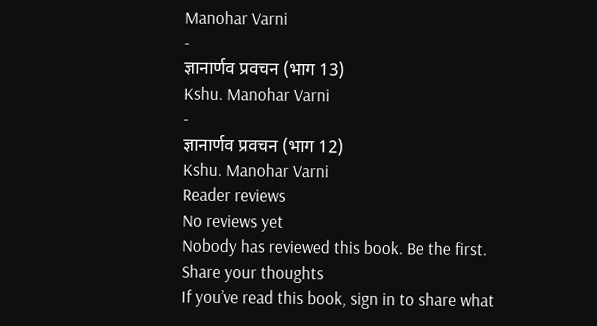Manohar Varni
-
ज्ञानार्णव प्रवचन (भाग 13)
Kshu. Manohar Varni
-
ज्ञानार्णव प्रवचन (भाग 12)
Kshu. Manohar Varni
Reader reviews
No reviews yet
Nobody has reviewed this book. Be the first.
Share your thoughts
If you’ve read this book, sign in to share what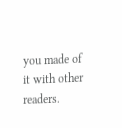you made of it with other readers.